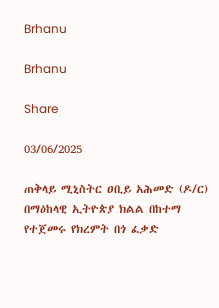Brhanu

Brhanu

Share

03/06/2025

ጠቅላይ ሚኒስትር ዐቢይ አሕመድ (ዶ/ር) በማዕከላዊ ኢትዮጵያ ክልል በከተማ የተጀመሩ የክረምት በጎ ፈቃድ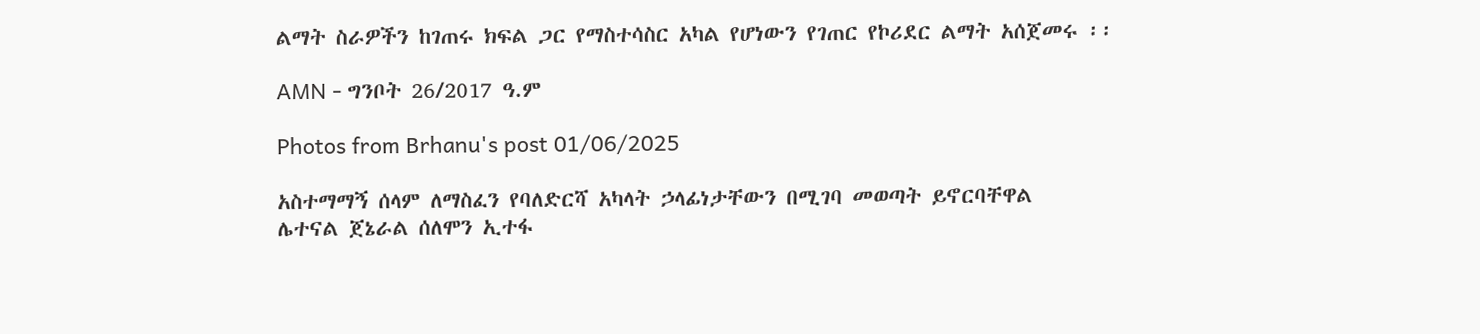ልማት ስራዎችን ከገጠሩ ክፍል ጋር የማስተሳስር አካል የሆነውን የገጠር የኮሪደር ልማት አሰጀመሩ ፡፡

AMN - ግንቦት 26/2017 ዓ.ም

Photos from Brhanu's post 01/06/2025

አስተማማኝ ሰላም ለማስፈን የባለድርሻ አካላት ኃላፊነታቸውን በሚገባ መወጣት ይኖርባቸዋል
ሌተናል ጀኔራል ሰለሞን ኢተፋ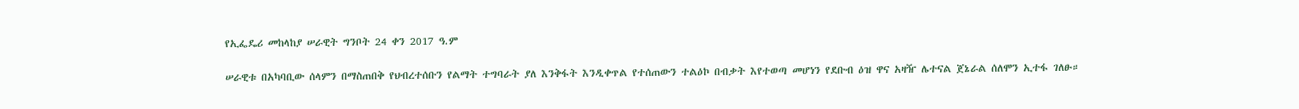የኢፌዴሪ መከላከያ ሠራዊት ግንቦት 24 ቀን 2017 ዓ.ም

ሠራዊቱ በአካባቢው ሰላምን በማስጠበቅ የህብረተሰቡን የልማት ተግባራት ያለ እንቅፋት እንዲቀጥል የተሰጠውን ተልዕኮ በብቃት እየተወጣ መሆነን የደቡብ ዕዝ ዋና አዛዥ ሌተናል ጀኔራል ሰለሞን ኢተፋ ገለፁ።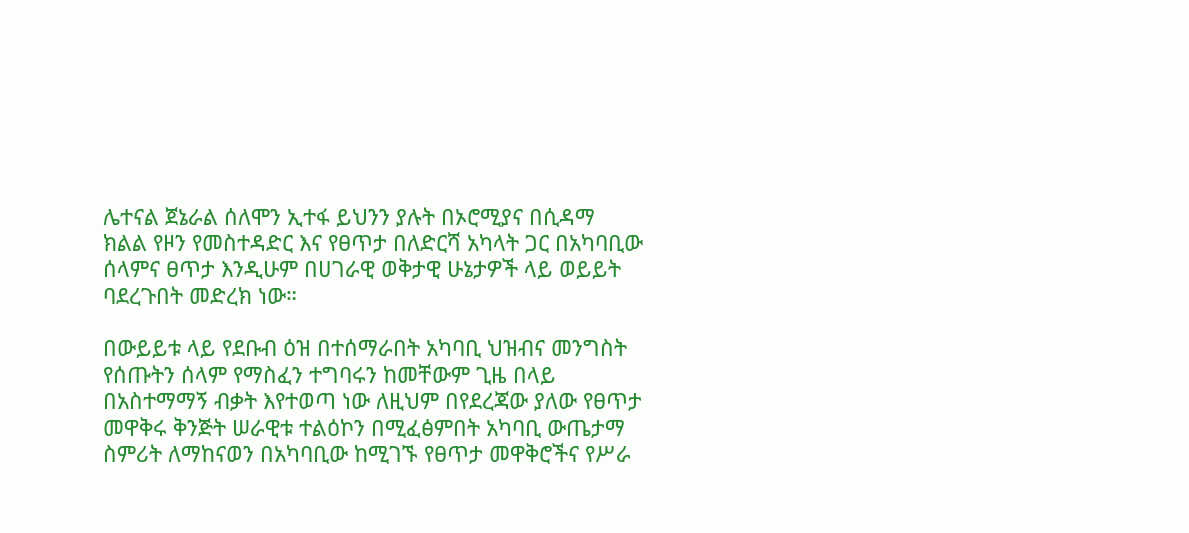ሌተናል ጀኔራል ሰለሞን ኢተፋ ይህንን ያሉት በኦሮሚያና በሲዳማ ክልል የዞን የመስተዳድር እና የፀጥታ በለድርሻ አካላት ጋር በአካባቢው ሰላምና ፀጥታ እንዲሁም በሀገራዊ ወቅታዊ ሁኔታዎች ላይ ወይይት ባደረጉበት መድረክ ነው።

በውይይቱ ላይ የደቡብ ዕዝ በተሰማራበት አካባቢ ህዝብና መንግስት የሰጡትን ሰላም የማስፈን ተግባሩን ከመቸውም ጊዜ በላይ በአስተማማኝ ብቃት እየተወጣ ነው ለዚህም በየደረጃው ያለው የፀጥታ መዋቅሩ ቅንጅት ሠራዊቱ ተልዕኮን በሚፈፅምበት አካባቢ ውጤታማ ስምሪት ለማከናወን በአካባቢው ከሚገኙ የፀጥታ መዋቅሮችና የሥራ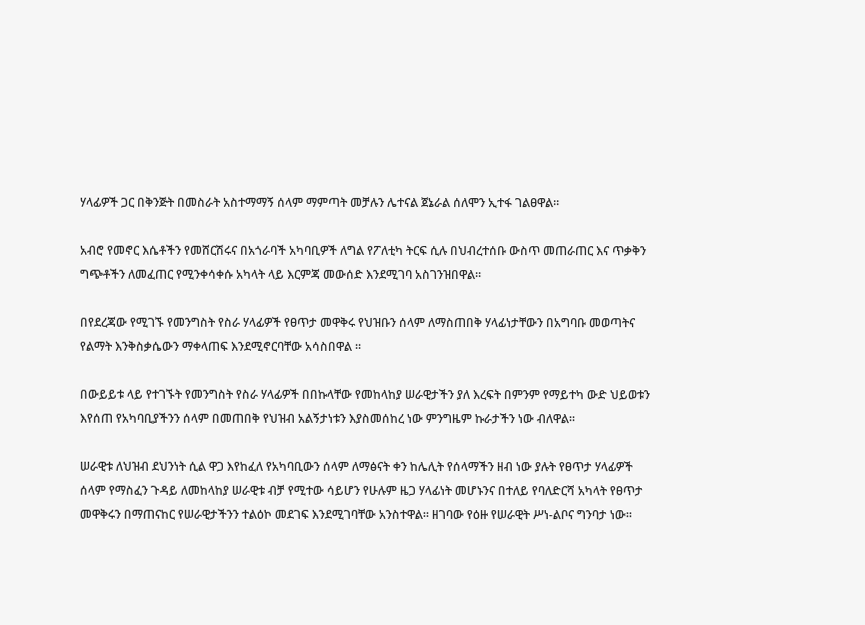ሃላፊዎች ጋር በቅንጅት በመስራት አስተማማኝ ሰላም ማምጣት መቻሉን ሌተናል ጀኔራል ሰለሞን ኢተፋ ገልፀዋል።

አብሮ የመኖር እሴቶችን የመሸርሽሩና በአጎራባች አካባቢዎች ለግል የፖለቲካ ትርፍ ሲሉ በህብረተሰቡ ውስጥ መጠራጠር እና ጥቃቅን ግጭቶችን ለመፈጠር የሚንቀሳቀሱ አካላት ላይ እርምጃ መውሰድ እንደሚገባ አስገንዝበዋል።

በየደረጃው የሚገኙ የመንግስት የስራ ሃላፊዎች የፀጥታ መዋቅሩ የህዝቡን ሰላም ለማስጠበቅ ሃላፊነታቸውን በአግባቡ መወጣትና የልማት እንቅስቃሴውን ማቀላጠፍ እንደሚኖርባቸው አሳስበዋል ።

በውይይቱ ላይ የተገኙት የመንግስት የስራ ሃላፊዎች በበኩላቸው የመከላከያ ሠራዊታችን ያለ እረፍት በምንም የማይተካ ውድ ህይወቱን እየሰጠ የአካባቢያችንን ሰላም በመጠበቅ የህዝብ አልኝታነቱን እያስመሰከረ ነው ምንግዜም ኩራታችን ነው ብለዋል።

ሠራዊቱ ለህዝብ ደህንነት ሲል ዋጋ እየከፈለ የአካባቢውን ሰላም ለማፅናት ቀን ከሌሊት የሰላማችን ዘብ ነው ያሉት የፀጥታ ሃላፊዎች ሰላም የማስፈን ጉዳይ ለመከላከያ ሠራዊቱ ብቻ የሚተው ሳይሆን የሁሉም ዜጋ ሃላፊነት መሆኑንና በተለይ የባለድርሻ አካላት የፀጥታ መዋቅሩን በማጠናከር የሠራዊታችንን ተልዕኮ መደገፍ እንደሚገባቸው አንስተዋል። ዘገባው የዕዙ የሠራዊት ሥነ-ልቦና ግንባታ ነው።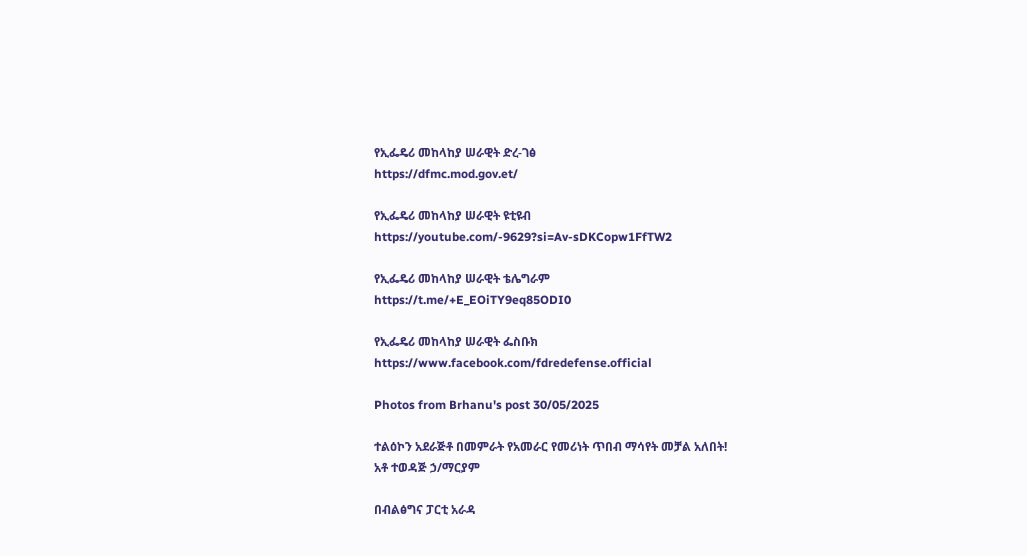የኢፌዴሪ መከላከያ ሠራዊት ድረ-ገፅ
https://dfmc.mod.gov.et/

የኢፌዴሪ መከላከያ ሠራዊት ዩቲዩብ
https://youtube.com/-9629?si=Av-sDKCopw1FfTW2

የኢፌዴሪ መከላከያ ሠራዊት ቴሌግራም
https://t.me/+E_EOiTY9eq85ODI0

የኢፌዴሪ መከላከያ ሠራዊት ፌስቡክ
https://www.facebook.com/fdredefense.official

Photos from Brhanu's post 30/05/2025

ተልዕኮን አደራጅቶ በመምራት የአመራር የመሪነት ጥበብ ማሳየት መቻል አለበት!
አቶ ተወዳጅ ኃ/ማርያም

በብልፅግና ፓርቲ አራዳ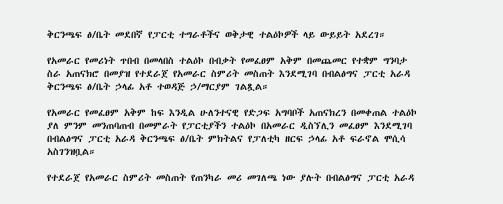ቅርንጫፍ ፅ/ቤት መደበኛ የፓርቲ ተግራቶችና ወቅታዊ ተልዕኮዎች ላይ ውይይት አደረገ።

የአመራር የመሪነት ጥበብ በመላበስ ተልዕኮ በብቃት የመፈፀም አቅም በመጨመር የተቋም ግንባታ ስራ አጠናክሮ በመያዝ የተደራጀ የአመራር ስምሪት መስጠት እንደሚገባ በብልፅግና ፓርቲ አራዳ ቅርንጫፍ ፅ/ቤት ኃላፊ አቶ ተወዳጅ ኃ/ማርያም ገልጿል።

የአመራር የመፈፀም አቅም ከፍ እንዲል ሁለንተናዊ የድጋፍ አግባቦች አጠናክረን በመቀጠል ተልዕኮ ያለ ምንም መንጠባጠብ በመምራት የፓርቲያችን ተልዕኮ በአመራር ዲስኘሊን መፈፀም እንደሚገባ በብልፅግና ፓርቲ አራዳ ቅርንጫፍ ፅ/ቤት ምክትልና የፓለቲካ ዘርፍ ኃላፊ አቶ ፍራኖል ሞሲሳ አስገንዝቧል።

የተደራጀ የአመራር ስምሪት መስጠት የጠንካራ መሪ መገለጫ ነው ያሉት በብልፅግና ፓርቲ አራዳ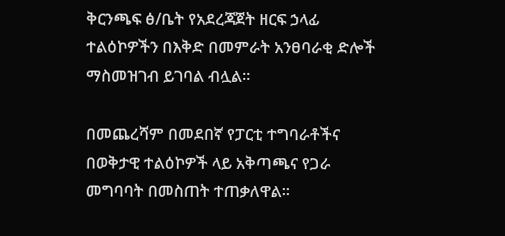ቅርንጫፍ ፅ/ቤት የአደረጃጀት ዘርፍ ኃላፊ ተልዕኮዎችን በእቅድ በመምራት አንፀባራቂ ድሎች ማስመዝገብ ይገባል ብሏል።

በመጨረሻም በመደበኛ የፓርቲ ተግባራቶችና በወቅታዊ ተልዕኮዎች ላይ አቅጣጫና የጋራ መግባባት በመስጠት ተጠቃለዋል።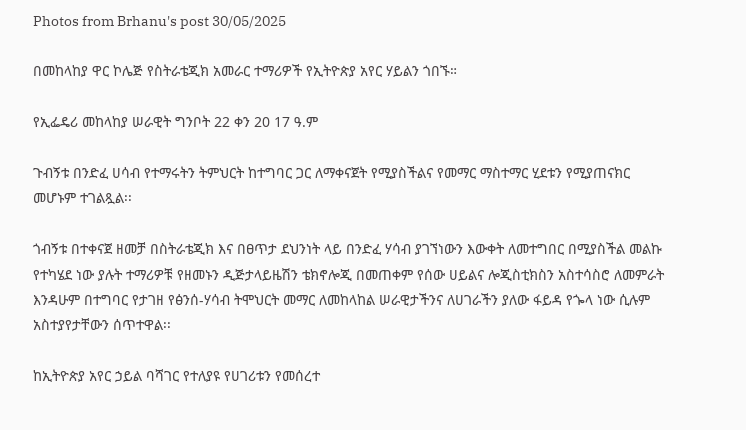Photos from Brhanu's post 30/05/2025

በመከላከያ ዋር ኮሌጅ የስትራቴጂክ አመራር ተማሪዎች የኢትዮጵያ አየር ሃይልን ጎበኙ።

የኢፌዴሪ መከላከያ ሠራዊት ግንቦት 22 ቀን 20 17 ዓ.ም

ጉብኝቱ በንድፈ ሀሳብ የተማሩትን ትምህርት ከተግባር ጋር ለማቀናጀት የሚያስችልና የመማር ማስተማር ሂደቱን የሚያጠናክር መሆኑም ተገልጿል፡፡

ጎብኝቱ በተቀናጀ ዘመቻ በስትራቴጂክ እና በፀጥታ ደህንነት ላይ በንድፈ ሃሳብ ያገኘነውን እውቀት ለመተግበር በሚያስችል መልኩ የተካሄደ ነው ያሉት ተማሪዎቹ የዘመኑን ዲጅታላይዜሽን ቴክኖሎጂ በመጠቀም የሰው ሀይልና ሎጂስቲክስን አስተሳስሮ ለመምራት እንዳሁም በተግባር የታገዘ የፅንሰ-ሃሳብ ትሞህርት መማር ለመከላከል ሠራዊታችንና ለሀገራችን ያለው ፋይዳ የጐላ ነው ሲሉም አስተያየታቸውን ሰጥተዋል፡፡

ከኢትዮጵያ አየር ኃይል ባሻገር የተለያዩ የሀገሪቱን የመሰረተ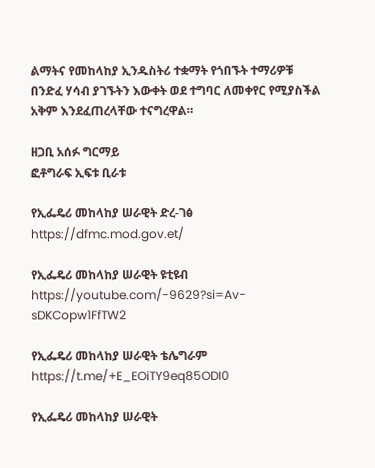ልማትና የመከላከያ ኢንዱስትሪ ተቋማት የጎበኙት ተማሪዎቹ በንድፈ ሃሳብ ያገኙትን እውቀት ወደ ተግባር ለመቀየር የሚያስችል አቅም እንደፈጠረላቸው ተናግረዋል።

ዘጋቢ አሰፉ ግርማይ
ፎቶግራፍ ኢፍቱ ቢራቱ

የኢፌዴሪ መከላከያ ሠራዊት ድረ-ገፅ
https://dfmc.mod.gov.et/

የኢፌዴሪ መከላከያ ሠራዊት ዩቲዩብ
https://youtube.com/-9629?si=Av-sDKCopw1FfTW2

የኢፌዴሪ መከላከያ ሠራዊት ቴሌግራም
https://t.me/+E_EOiTY9eq85ODI0

የኢፌዴሪ መከላከያ ሠራዊት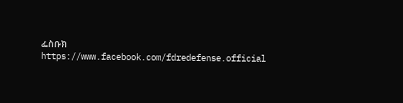ፌስቡክ
https://www.facebook.com/fdredefense.official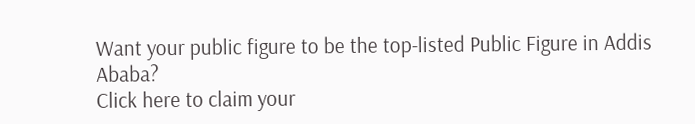Want your public figure to be the top-listed Public Figure in Addis Ababa?
Click here to claim your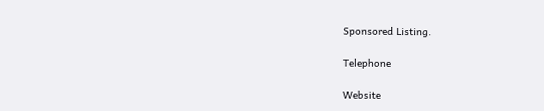Sponsored Listing.

Telephone

Website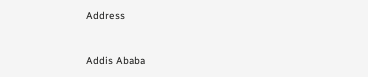Address


Addis Ababa